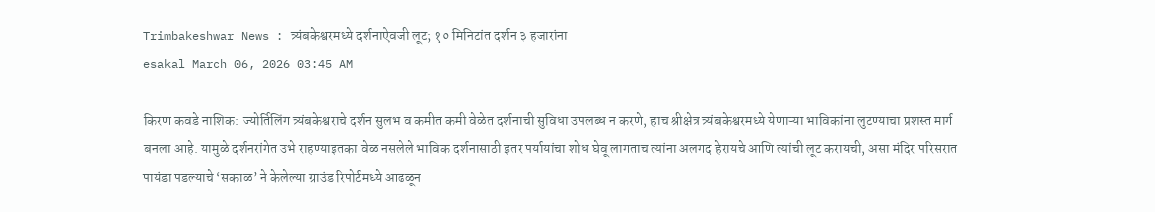Trimbakeshwar News : त्र्यंबकेश्वरमध्ये दर्शनाऐवजी लूट; १० मिनिटांत दर्शन ३ हजारांना
esakal March 06, 2026 03:45 AM

किरण कवडे नाशिक: ज्योर्तिलिंग त्र्यंबकेश्वराचे दर्शन सुलभ व कमीत कमी वेळेत दर्शनाची सुविधा उपलब्ध न करणे, हाच श्रीक्षेत्र त्र्यंबकेश्वरमध्ये येणाऱ्या भाविकांना लुटण्याचा प्रशस्त मार्ग बनला आहे. यामुळे दर्शनरांगेत उभे राहण्याइतका वेळ नसलेले भाविक दर्शनासाठी इतर पर्यायांचा शोध घेवू लागताच त्यांना अलगद हेरायचे आणि त्यांची लूट करायची, असा मंदिर परिसरात पायंडा पडल्याचे ‘सकाळ’ ने केलेल्या ग्राउंड रिपोर्टमध्ये आढळून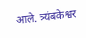आले. त्र्यंबकेश्वर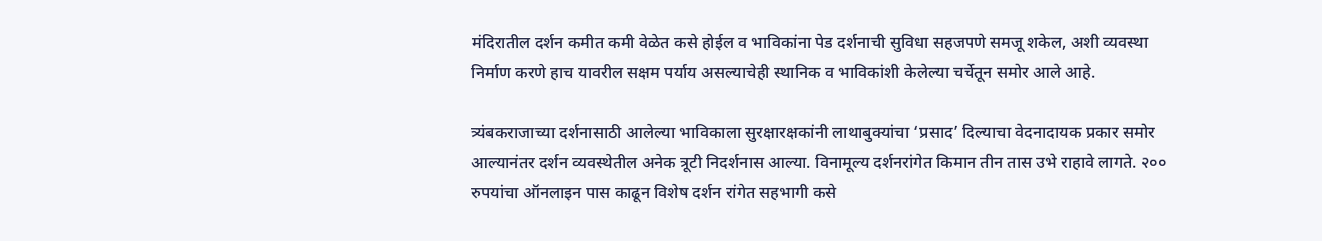मंदिरातील दर्शन कमीत कमी वेळेत कसे होईल व भाविकांना पेड दर्शनाची सुविधा सहजपणे समजू शकेल, अशी व्यवस्था निर्माण करणे हाच यावरील सक्षम पर्याय असल्याचेही स्थानिक व भाविकांशी केलेल्या चर्चेतून समोर आले आहे.

त्र्यंबकराजाच्या दर्शनासाठी आलेल्या भाविकाला सुरक्षारक्षकांनी लाथाबुक्यांचा ‘प्रसाद’ दिल्याचा वेदनादायक प्रकार समोर आल्यानंतर दर्शन व्यवस्थेतील अनेक त्रूटी निदर्शनास आल्या. विनामूल्य दर्शनरांगेत किमान तीन तास उभे राहावे लागते. २०० रुपयांचा ऑनलाइन पास काढून विशेष दर्शन रांगेत सहभागी कसे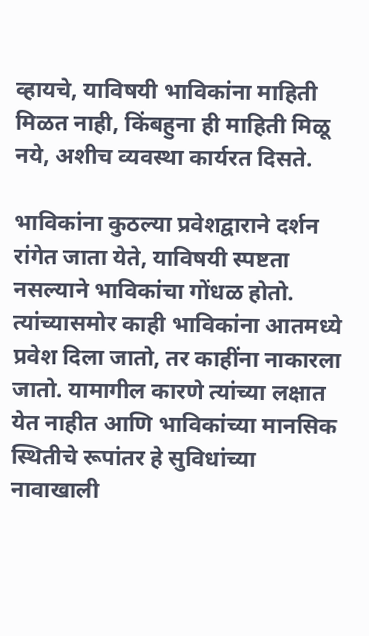व्हायचे, याविषयी भाविकांना माहिती मिळत नाही, किंबहुना ही माहिती मिळू नये, अशीच व्यवस्था कार्यरत दिसते.

भाविकांना कुठल्या प्रवेशद्वाराने दर्शन रांगेत जाता येते, याविषयी स्पष्टता नसल्याने भाविकांचा गोंधळ होतो. त्यांच्यासमोर काही भाविकांना आतमध्ये प्रवेश दिला जातो, तर काहींना नाकारला जातो. यामागील कारणे त्यांच्या लक्षात येत नाहीत आणि भाविकांच्या मानसिक स्थितीचे रूपांतर हे सुविधांच्या नावाखाली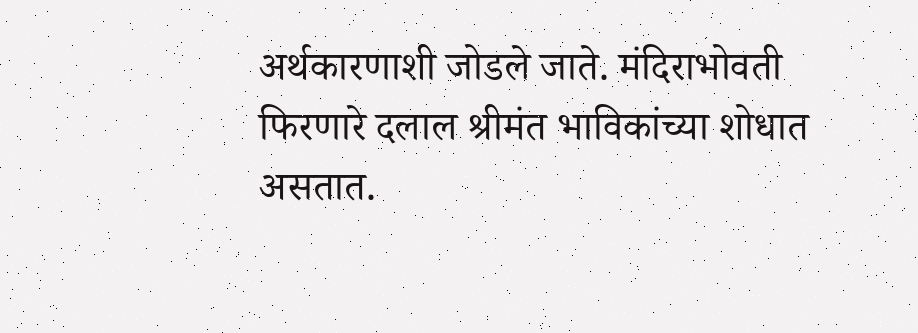अर्थकारणाशी जोडले जाते. मंदिराभोवती फिरणारे दलाल श्रीमंत भाविकांच्या शोधात असतात.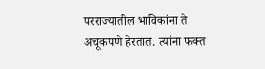परराज्यातील भाविकांना ते अचूकपणे हेरतात. त्यांना फक्त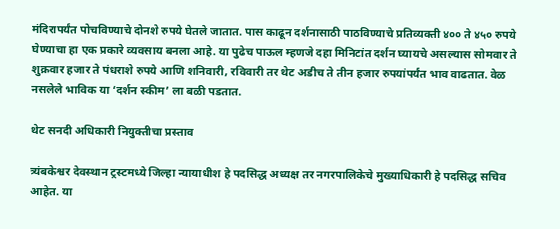मंदिरापर्यंत पोचविण्याचे दोनशे रुपये घेतले जातात. पास काढून दर्शनासाठी पाठविण्याचे प्रतिव्यक्ती ४०० ते ४५० रुपये घेण्याचा हा एक प्रकारे व्यवसाय बनला आहे. या पुढेच पाऊल म्हणजे दहा मिनिटांत दर्शन घ्यायचे असल्यास सोमवार ते शुक्रवार हजार ते पंधराशे रुपये आणि शनिवारी, रविवारी तर थेट अडीच ते तीन हजार रुपयांपर्यंत भाव वाढतात. वेळ नसलेले भाविक या ‘दर्शन स्कीम’ ला बळी पडतात.

थेट सनदी अधिकारी नियुक्तीचा प्रस्ताव

त्र्यंबकेश्वर देवस्थान ट्रस्टमध्ये जिल्हा न्यायाधीश हे पदसिद्ध अध्यक्ष तर नगरपालिकेचे मुख्याधिकारी हे पदसिद्ध सचिव आहेत. या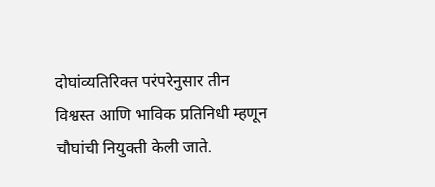दोघांव्यतिरिक्त परंपरेनुसार तीन विश्वस्त आणि भाविक प्रतिनिधी म्हणून चौघांची नियुक्ती केली जाते.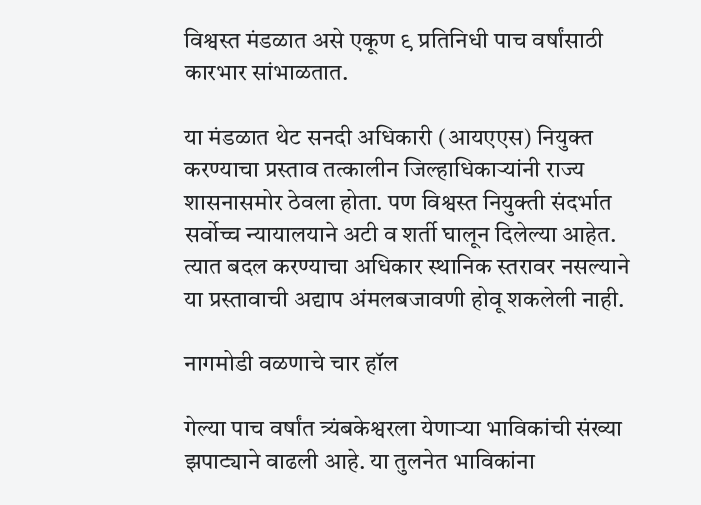विश्वस्त मंडळात असे एकूण ९ प्रतिनिधी पाच वर्षांसाठी कारभार सांभाळतात.

या मंडळात थेट सनदी अधिकारी (आयएएस) नियुक्त करण्याचा प्रस्ताव तत्कालीन जिल्हाधिकाऱ्यांनी राज्य शासनासमोर ठेवला होता. पण विश्वस्त नियुक्ती संदर्भात सर्वोच्च न्यायालयाने अटी व शर्ती घालून दिलेल्या आहेत. त्यात बदल करण्याचा अधिकार स्थानिक स्तरावर नसल्याने या प्रस्तावाची अद्याप अंमलबजावणी होवू शकलेली नाही.

नागमोडी वळणाचे चार हॉल

गेल्या पाच वर्षांत त्र्यंबकेश्वरला येणाऱ्या भाविकांची संख्या झपाट्याने वाढली आहे. या तुलनेत भाविकांना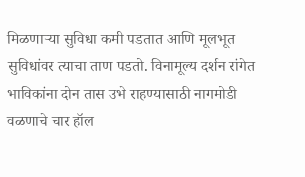मिळणाऱ्या सुविधा कमी पडतात आणि मूलभूत सुविधांवर त्याचा ताण पडतो. विनामूल्य दर्शन रांगेत भाविकांना दोन तास उभे राहण्यासाठी नागमोडी वळणाचे चार हॉल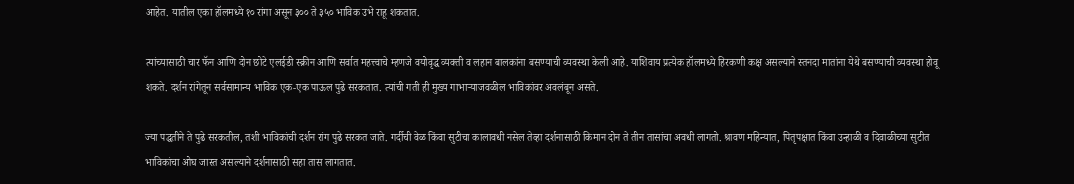आहेत. यातील एका हॉलमध्ये १० रांगा असून ३०० ते ३५० भाविक उभे राहू शकतात.

त्यांच्यासाठी चार फॅन आणि दोन छोटे एलईडी स्क्रीन आणि सर्वात महत्त्वाचे म्हणजे वयोवृद्ध व्यक्ती व लहान बालकांना बसण्याची व्यवस्था केली आहे. याशिवाय प्रत्येक हॉलमध्ये हिरकणी कक्ष असल्याने स्तनदा मातांना येथे बसण्याची व्यवस्था होवू शकते. दर्शन रांगेतून सर्वसामान्य भाविक एक-एक पाऊल पुढे सरकतात. त्यांची गती ही मुख्य गाभाऱ्याजवळील भाविकांवर अवलंबून असते.

ज्या पद्धतीने ते पुढे सरकतील, तशी भाविकांची दर्शन रांग पुढे सरकत जाते. गर्दीची वेळ किंवा सुटीचा कालावधी नसेल तेव्हा दर्शनासाठी किमान दोन ते तीन तासांचा अवधी लागतो. श्रावण महिन्यात, पितृपक्षात किंवा उन्हाळी व दिवाळीच्या सुटीत भाविकांचा ओघ जास्त असल्याने दर्शनासाठी सहा तास लागतात.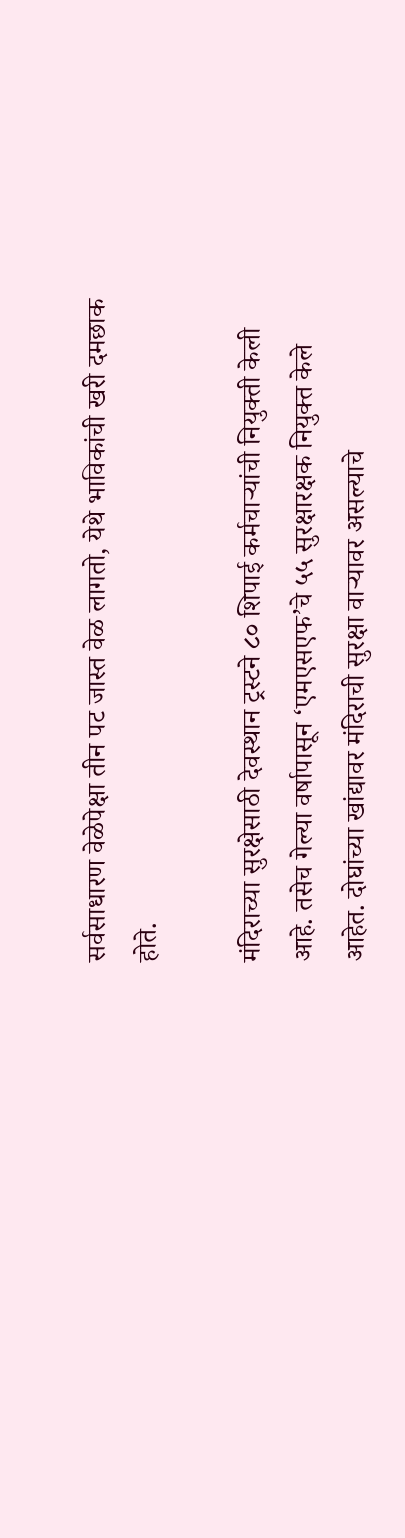सर्वसाधारण वेळेपेक्षा तीन पट जास्त वेळ लागतो, येथे भाविकांची खरी दमछाक होते.

मंदिराच्या सुरक्षेसाठी देवस्थान ट्रस्टने ८० शिपाई कर्मचाऱ्यांची नियुक्ती केली आहे. तसेच गेल्या वर्षापासून ‘एमएसएफ’चे ५५ सुरक्षारक्षक नियुक्त केले आहेत. दोघांच्या खांद्यावर मंदिराची सुरक्षा वाऱ्यावर असल्याचे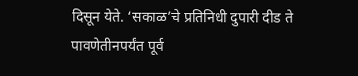दिसून येते. ‘सकाळ’चे प्रतिनिधी दुपारी दीड ते पावणेतीनपर्यंत पूर्व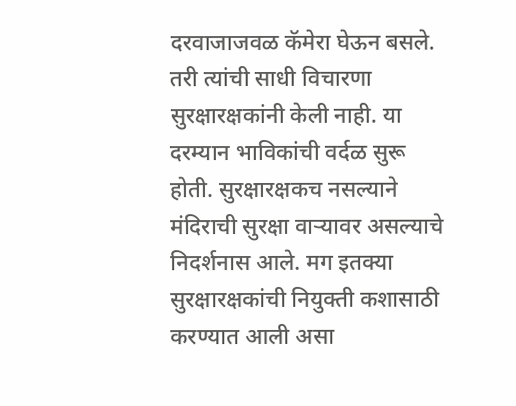दरवाजाजवळ कॅमेरा घेऊन बसले. तरी त्यांची साधी विचारणा सुरक्षारक्षकांनी केली नाही. या दरम्यान भाविकांची वर्दळ सुरू होती. सुरक्षारक्षकच नसल्याने मंदिराची सुरक्षा वाऱ्यावर असल्याचे निदर्शनास आले. मग इतक्या सुरक्षारक्षकांची नियुक्ती कशासाठी करण्यात आली असा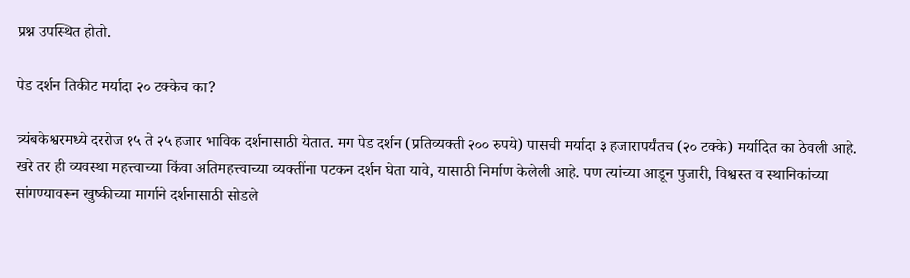प्रश्न उपस्थित होतो.

पेड दर्शन तिकीट मर्यादा २० टक्केच का?

त्र्यंबकेश्वरमध्ये दररोज १५ ते २५ हजार भाविक दर्शनासाठी येतात. मग पेड दर्शन (प्रतिव्यक्ती २०० रुपये) पासची मर्यादा ३ हजारापर्यंतच (२० टक्के) मर्यादित का ठेवली आहे. खरे तर ही व्यवस्था महत्त्वाच्या किंवा अतिमहत्त्वाच्या व्यक्तींना पटकन दर्शन घेता यावे, यासाठी निर्माण केलेली आहे. पण त्यांच्या आडून पुजारी, विश्वस्त व स्थानिकांच्या सांगण्यावरून खुष्कीच्या मार्गाने दर्शनासाठी सोडले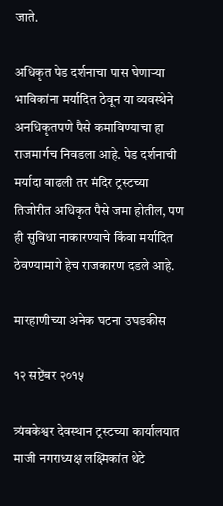जाते.

अधिकृत पेड दर्शनाचा पास घेणाऱ्या भाविकांना मर्यादित ठेवून या व्यवस्थेने अनधिकृतपणे पैसे कमाविण्याचा हा राजमार्गच निवडला आहे. पेड दर्शनाची मर्यादा वाढली तर मंदिर ट्रस्टच्या तिजोरीत अधिकृत पैसे जमा होतील, पण ही सुविधा नाकारण्याचे किंवा मर्यादित ठेवण्यामागे हेच राजकारण दडले आहे.

मारहाणीच्या अनेक घटना उघडकीस

१२ सप्टेंबर २०१५

त्र्यंबकेश्वर देवस्थान ट्रस्टच्या कार्यालयात माजी नगराध्यक्ष लक्ष्मिकांत थेटे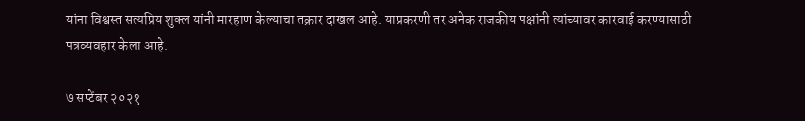यांना विश्वस्त सत्यप्रिय शुक्ल यांनी मारहाण केल्याचा तक्रार दाखल आहे. याप्रकरणी तर अनेक राजकीय पक्षांनी त्यांच्यावर कारवाई करण्यासाठी पत्रव्यवहार केला आहे.

७ सप्टेंबर २०२१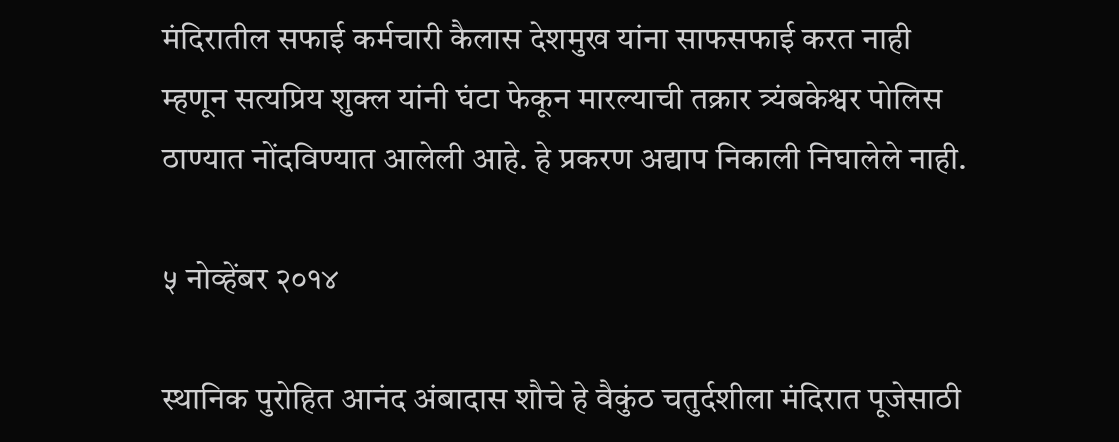मंदिरातील सफाई कर्मचारी कैलास देशमुख यांना साफसफाई करत नाही म्हणून सत्यप्रिय शुक्ल यांनी घंटा फेकून मारल्याची तक्रार त्र्यंबकेश्वर पोलिस ठाण्यात नोंदविण्यात आलेली आहे. हे प्रकरण अद्याप निकाली निघालेले नाही.

५ नोव्हेंबर २०१४

स्थानिक पुरोहित आनंद अंबादास शौचे हे वैकुंठ चतुर्दशीला मंदिरात पूजेसाठी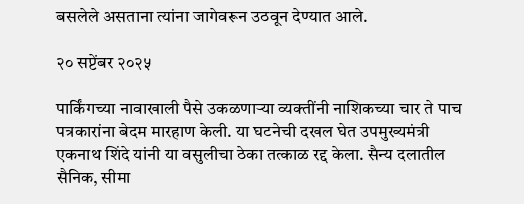बसलेले असताना त्यांना जागेवरून उठवून देण्यात आले.

२० सप्टेंबर २०२५

पार्किंगच्या नावाखाली पैसे उकळणाऱ्या व्यक्तींनी नाशिकच्या चार ते पाच पत्रकारांना बेदम मारहाण केली. या घटनेची दखल घेत उपमुख्यमंत्री एकनाथ शिंदे यांनी या वसुलीचा ठेका तत्काळ रद्द केला. सैन्य दलातील सैनिक, सीमा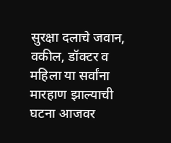सुरक्षा दलाचे जवान, वकील, डॉक्टर व महिला या सर्वांना मारहाण झाल्याची घटना आजवर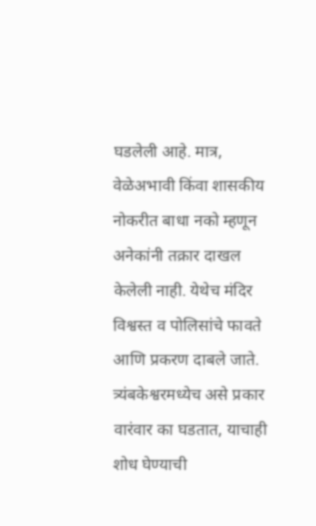घडलेली आहे. मात्र, वेळेअभावी किंवा शासकीय नोकरीत बाधा नको म्हणून अनेकांनी तक्रार दाखल केलेली नाही. येथेच मंदिर विश्वस्त व पोलिसांचे फावते आणि प्रकरण दाबले जाते. त्र्यंबकेश्वरमध्येच असे प्रकार वारंवार का घडतात, याचाही शोध घेण्याची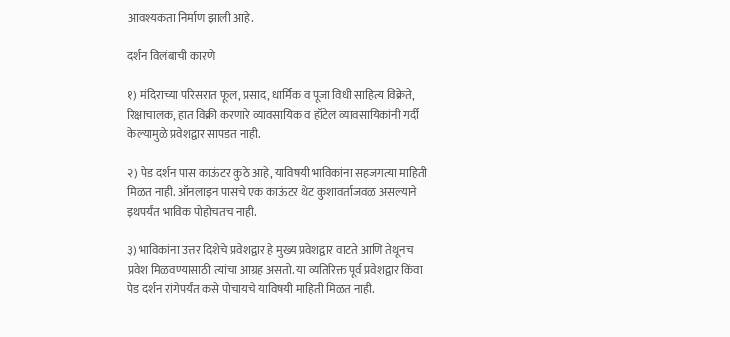आवश्यकता निर्माण झाली आहे.

दर्शन विलंबाची कारणे

१) मंदिराच्या परिसरात फूल, प्रसाद, धार्मिक व पूजा विधी साहित्य विक्रेते, रिक्षाचालक, हात विक्री करणारे व्यावसायिक व हॉटेल व्यावसायिकांनी गर्दी केल्यामुळे प्रवेशद्वार सापडत नाही.

२) पेड दर्शन पास काऊंटर कुठे आहे, याविषयी भाविकांना सहजगत्या माहिती मिळत नाही. ऑनलाइन पासचे एक काऊंटर थेट कुशावर्ताजवळ असल्याने इथपर्यंत भाविक पोहोचतच नाही.

३) भाविकांना उत्तर दिशेचे प्रवेशद्वार हे मुख्य प्रवेशद्वार वाटते आणि तेथूनच प्रवेश मिळवण्यासाठी त्यांचा आग्रह असतो. या व्यतिरिक्त पूर्व प्रवेशद्वार किंवा पेड दर्शन रांगेपर्यंत कसे पोचायचे याविषयी माहिती मिळत नाही.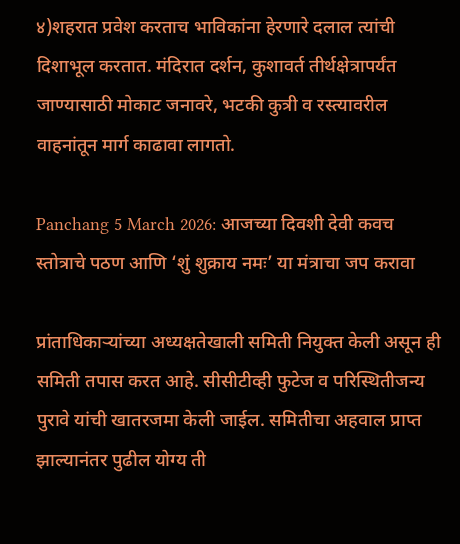४)शहरात प्रवेश करताच भाविकांना हेरणारे दलाल त्यांची दिशाभूल करतात. मंदिरात दर्शन, कुशावर्त तीर्थक्षेत्रापर्यंत जाण्यासाठी मोकाट जनावरे, भटकी कुत्री व रस्त्यावरील वाहनांतून मार्ग काढावा लागतो.

Panchang 5 March 2026: आजच्या दिवशी देवी कवच स्तोत्राचे पठण आणि ‘शुं शुक्राय नमः’ या मंत्राचा जप करावा

प्रांताधिकाऱ्यांच्या अध्यक्षतेखाली समिती नियुक्त केली असून ही समिती तपास करत आहे. सीसीटीव्ही फुटेज व परिस्थितीजन्य पुरावे यांची खातरजमा केली जाईल. समितीचा अहवाल प्राप्त झाल्यानंतर पुढील योग्य ती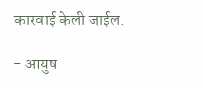कारवाई केली जाईल.

- आयुष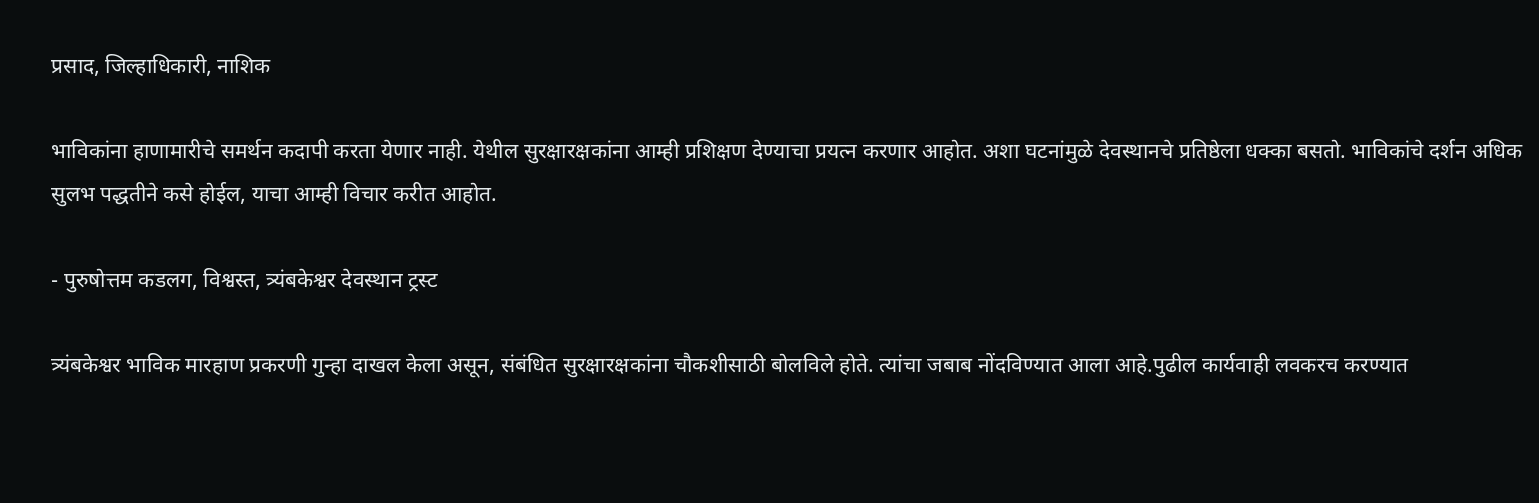प्रसाद, जिल्हाधिकारी, नाशिक

भाविकांना हाणामारीचे समर्थन कदापी करता येणार नाही. येथील सुरक्षारक्षकांना आम्ही प्रशिक्षण देण्याचा प्रयत्न करणार आहोत. अशा घटनांमुळे देवस्थानचे प्रतिष्ठेला धक्का बसतो. भाविकांचे दर्शन अधिक सुलभ पद्धतीने कसे होईल, याचा आम्ही विचार करीत आहोत.

- पुरुषोत्तम कडलग, विश्वस्त, त्र्यंबकेश्वर देवस्थान ट्रस्ट

त्र्यंबकेश्वर भाविक मारहाण प्रकरणी गुन्हा दाखल केला असून, संबंधित सुरक्षारक्षकांना चौकशीसाठी बोलविले होते. त्यांचा जबाब नोंदविण्यात आला आहे.पुढील कार्यवाही लवकरच करण्यात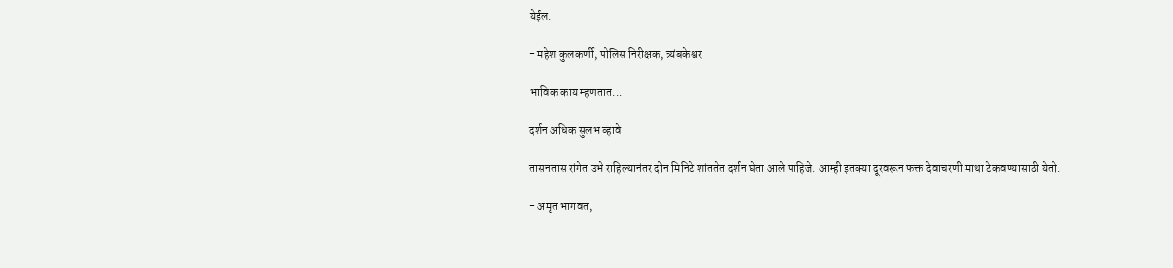येईल.

- महेश कुलकर्णी, पोलिस निरीक्षक, त्र्यंबकेश्वर

भाविक काय म्हणतात...

दर्शन अधिक सुलभ व्हावे

तासनतास रांगेत उभे राहिल्यानंतर दोन मिनिटे शांततेत दर्शन घेता आले पाहिजे. आम्ही इतक्या दूरवरून फक्त देवाचरणी माथा टेकवण्यासाठी येतो.

- अमृत भागवत,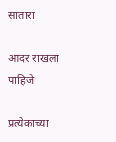सातारा

आदर राखला पाहिजे

प्रत्येकाच्या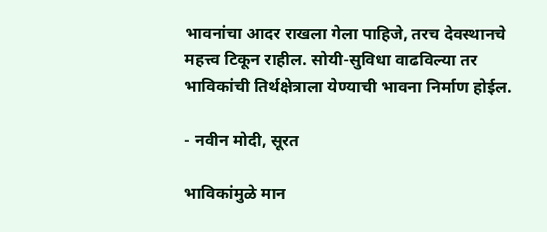भावनांचा आदर राखला गेला पाहिजे, तरच देवस्थानचे महत्त्व टिकून राहील. सोयी-सुविधा वाढविल्या तर भाविकांची तिर्थक्षेत्राला येण्याची भावना निर्माण होईल.

- नवीन मोदी, सूरत

भाविकांमुळे मान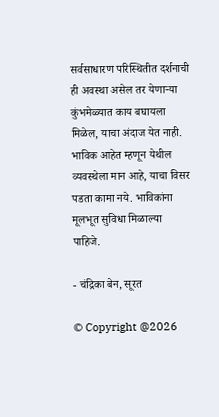सर्वसाधारण परिस्थितीत दर्शनाची ही अवस्था असेल तर येणाऱ्या कुंभमेळ्यात काय बघायला मिळेल, याचा अंदाज येत नाही. भाविक आहेत म्हणून येथील व्यवस्थेला मान आहे, याचा विसर पडता कामा नये. भाविकांना मूलभूत सुविधा मिळाल्या पाहिजे.

- चंद्रिका बेन, सूरत

© Copyright @2026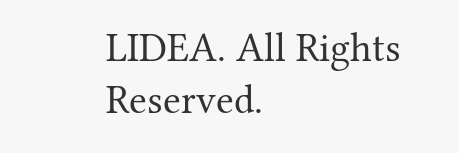LIDEA. All Rights Reserved.